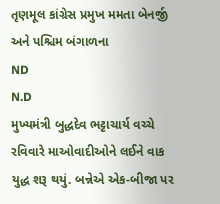તૃણમૂલ કાંગ્રેસ પ્રમુખ મમતા બેનર્જી અને પશ્ચિમ બંગાળના
ND
N.D
મુખ્યમંત્રી બુદ્ધદેવ ભટ્ટાચાર્ય વચ્ચે રવિવારે માઓવાદીઓને લઈને વાક યુદ્ધ શરૂ થયું. બન્નેએ એક-બીજા પર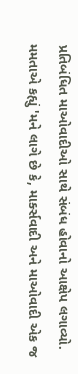પ્રતિબંધિત માઓવાદીઓ સાથે સંબંધ હોવાનો આક્ષેપ લગાવ્યો.
મમતાએ કહ્યું 'મને લાગે છે કે, માર્ક્સવાદી અને માઓવાદી એક જ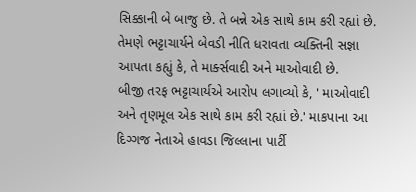સિક્કાની બે બાજુ છે. તે બન્ને એક સાથે કામ કરી રહ્યાં છે. તેમણે ભટ્ટાચાર્યને બેવડી નીતિ ધરાવતા વ્યક્તિની સજ્ઞા આપતા કહ્યું કે, તે માર્ક્સવાદી અને માઓવાદી છે.
બીજી તરફ ભટ્ટાચાર્યએ આરોપ લગાવ્યો કે, ' માઓવાદી અને તૃણમૂલ એક સાથે કામ કરી રહ્યાં છે.' માકપાના આ દિગ્ગજ નેતાએ હાવડા જિલ્લાના પાર્ટી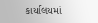કાર્યાલયમાં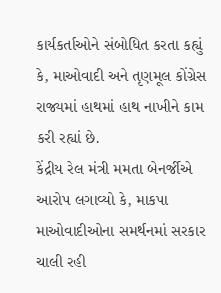કાર્યકર્તાઓને સંબોધિત કરતા કહ્યું કે, માઓવાદી અને તૃણમૂલ કોંગ્રેસ રાજ્યમાં હાથમાં હાથ નાખીને કામ કરી રહ્યાં છે.
કેંદ્રીય રેલ મંત્રી મમતા બેનર્જીએ આરોપ લગાવ્યો કે, માકપા માઓવાદીઓના સમર્થનમાં સરકાર ચાલી રહી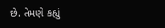છે. તેમણે કહ્યું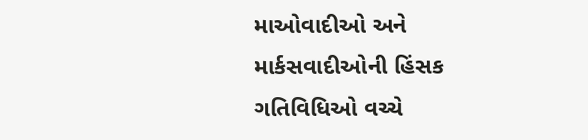માઓવાદીઓ અને માર્કસવાદીઓની હિંસક ગતિવિધિઓ વચ્ચે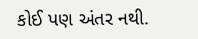કોઈ પણ અંતર નથી.